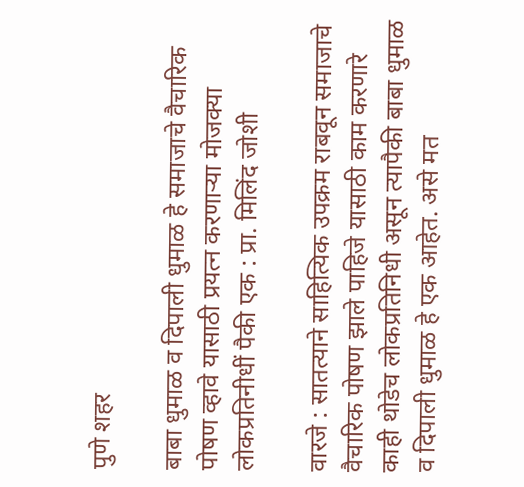पुणे शहर

बाबा धुमाळ व दिपाली धुमाळ हे समाजाचे वैचारिक पोषण व्हावे यासाठी प्रयत्न करणाऱ्या मोजक्या लोकप्रतिनीधीं पैकी एक : प्रा. मिलिंद जोशी

वारजे : सातत्याने साहित्यिक उपक्रम राबवून समाजाचे वैचारिक पोषण झाले पाहिजे यासाठी काम करणारे काही थोडेच लोकप्रतिनिधी असून त्यापैकी बाबा धुमाळ व दिपाली धुमाळ हे एक आहेत. असे मत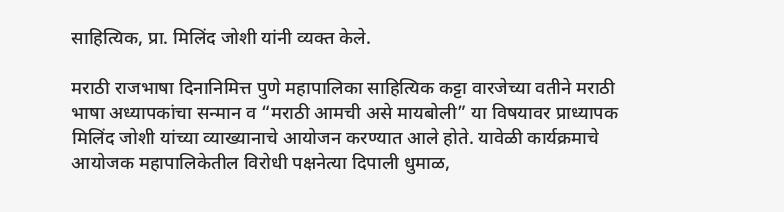साहित्यिक, प्रा. मिलिंद जोशी यांनी व्यक्त केले.

मराठी राजभाषा दिनानिमित्त पुणे महापालिका साहित्यिक कट्टा वारजेच्या वतीने मराठी भाषा अध्यापकांचा सन्मान व “मराठी आमची असे मायबोली” या विषयावर प्राध्यापक मिलिंद जोशी यांच्या व्याख्यानाचे आयोजन करण्यात आले होते. यावेळी कार्यक्रमाचे आयोजक महापालिकेतील विरोधी पक्षनेत्या दिपाली धुमाळ,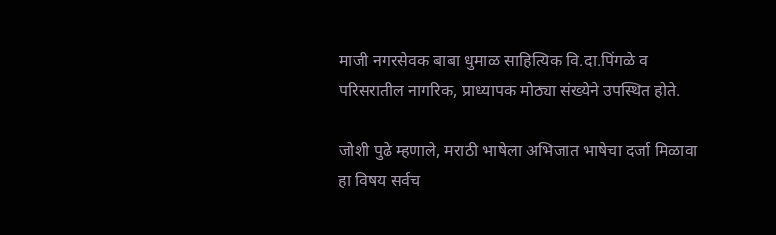माजी नगरसेवक बाबा धुमाळ साहित्यिक वि.दा.पिंगळे व परिसरातील नागरिक, प्राध्यापक मोठ्या संख्येने उपस्थित होते.

जोशी पुढे म्हणाले, मराठी भाषेला अभिजात भाषेचा दर्जा मिळावा हा विषय सर्वच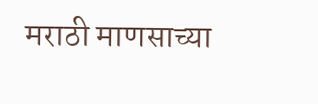मराठी माणसाच्या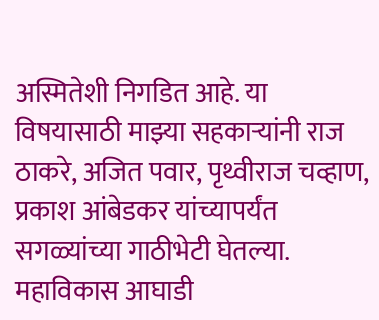अस्मितेशी निगडित आहे. या विषयासाठी माझ्या सहकाऱ्यांनी राज ठाकरे, अजित पवार, पृथ्वीराज चव्हाण, प्रकाश आंबेडकर यांच्यापर्यंत सगळ्यांच्या गाठीभेटी घेतल्या. महाविकास आघाडी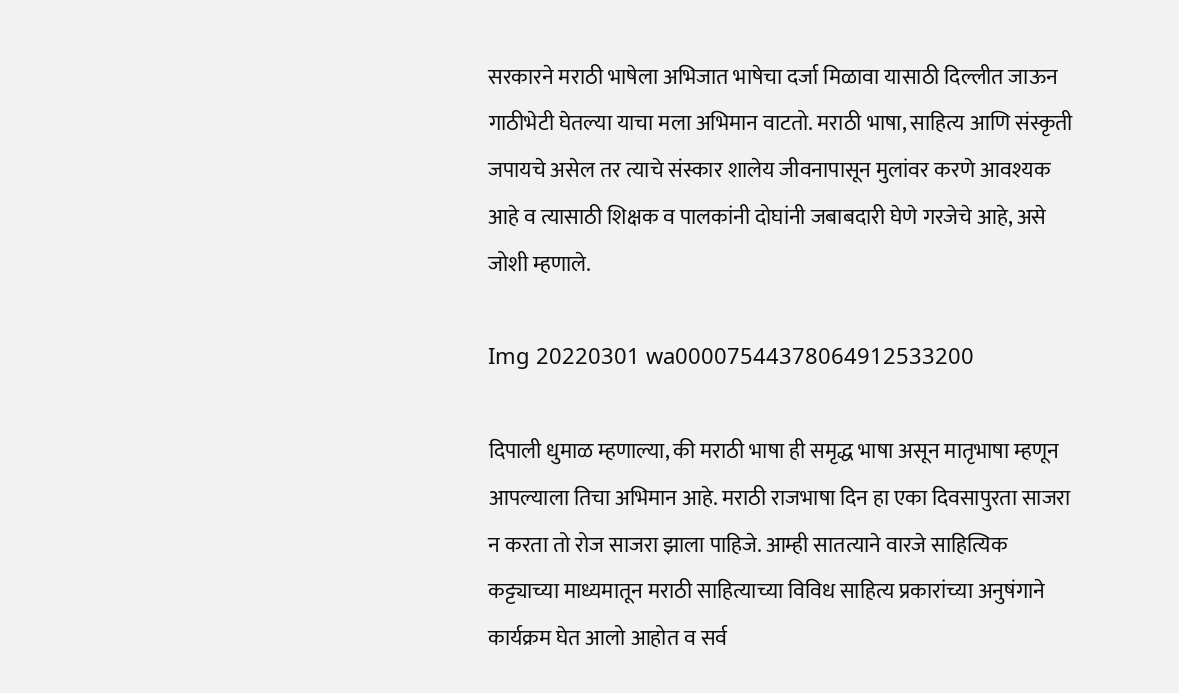सरकारने मराठी भाषेला अभिजात भाषेचा दर्जा मिळावा यासाठी दिल्लीत जाऊन गाठीभेटी घेतल्या याचा मला अभिमान वाटतो. मराठी भाषा, साहित्य आणि संस्कृती जपायचे असेल तर त्याचे संस्कार शालेय जीवनापासून मुलांवर करणे आवश्यक आहे व त्यासाठी शिक्षक व पालकांनी दोघांनी जबाबदारी घेणे गरजेचे आहे, असे जोशी म्हणाले.

Img 20220301 wa00007544378064912533200

दिपाली धुमाळ म्हणाल्या, की मराठी भाषा ही समृद्ध भाषा असून मातृभाषा म्हणून आपल्याला तिचा अभिमान आहे. मराठी राजभाषा दिन हा एका दिवसापुरता साजरा न करता तो रोज साजरा झाला पाहिजे. आम्ही सातत्याने वारजे साहित्यिक कट्ट्याच्या माध्यमातून मराठी साहित्याच्या विविध साहित्य प्रकारांच्या अनुषंगाने कार्यक्रम घेत आलो आहोत व सर्व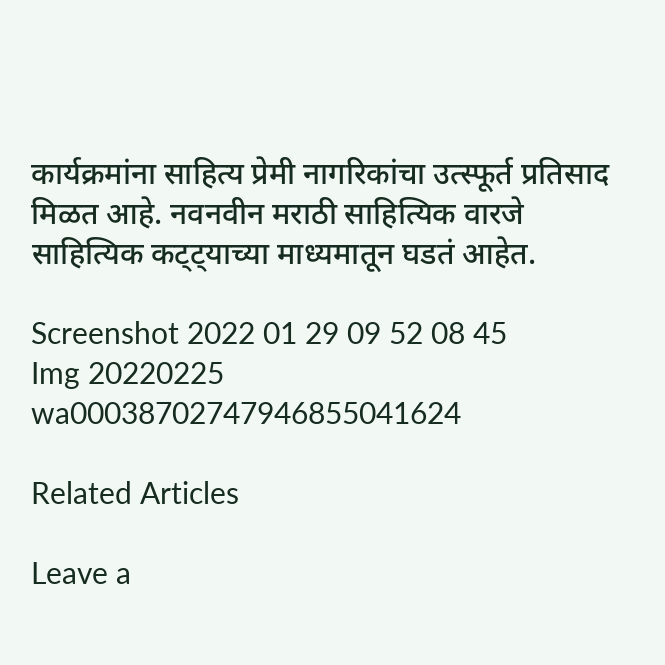कार्यक्रमांना साहित्य प्रेमी नागरिकांचा उत्स्फूर्त प्रतिसाद मिळत आहे. नवनवीन मराठी साहित्यिक वारजे साहित्यिक कट्ट्याच्या माध्यमातून घडतं आहेत.

Screenshot 2022 01 29 09 52 08 45
Img 20220225 wa00038702747946855041624

Related Articles

Leave a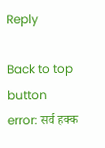Reply

Back to top button
error: सर्व हक्क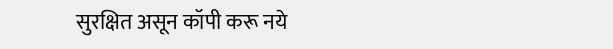सुरक्षित असून कॉपी करू नये